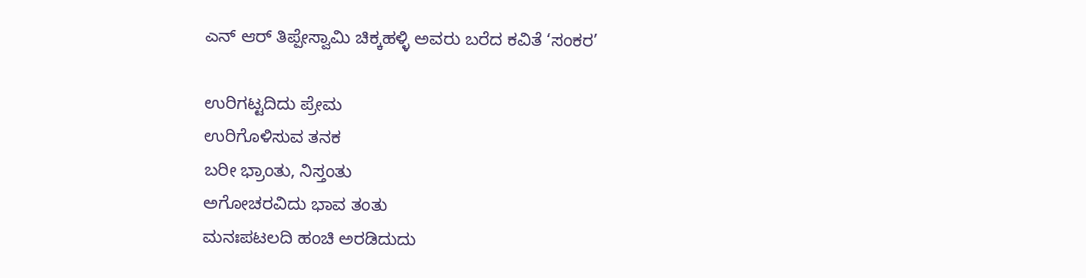ಎನ್ ಆರ್ ತಿಪ್ಪೇಸ್ವಾಮಿ ಚಿಕ್ಕಹಳ್ಳಿ ಅವರು ಬರೆದ ಕವಿತೆ ‘ಸಂಕರ’

ಉರಿಗಟ್ಟದಿದು ಪ್ರೇಮ
ಉರಿಗೊಳಿಸುವ ತನಕ
ಬರೀ ಭ್ರಾಂತು, ನಿಸ್ತಂತು
ಅಗೋಚರವಿದು ಭಾವ ತಂತು
ಮನಃಪಟಲದಿ ಹಂಚಿ ಅರಡಿದುದು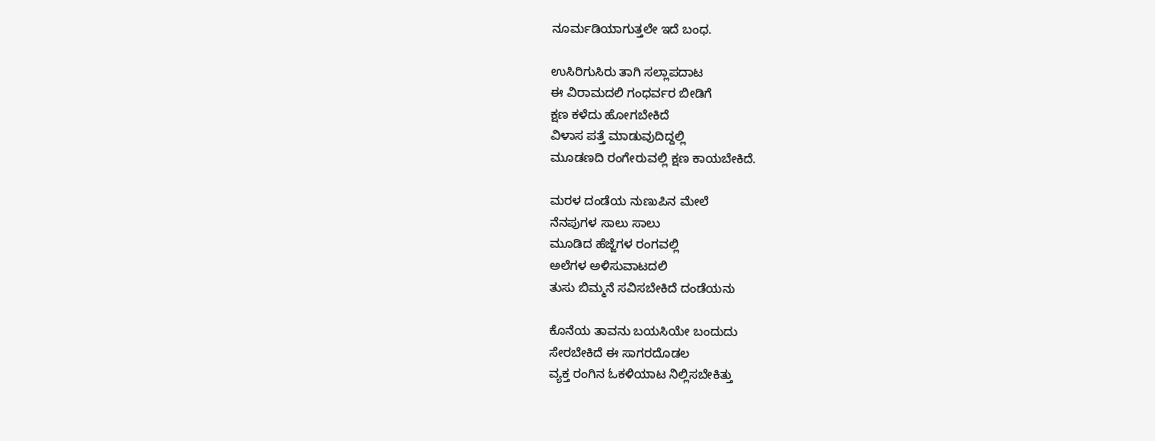ನೂರ್ಮಡಿಯಾಗುತ್ತಲೇ ಇದೆ ಬಂಧ.

ಉಸಿರಿಗುಸಿರು ತಾಗಿ ಸಲ್ಲಾಪದಾಟ
ಈ ವಿರಾಮದಲಿ ಗಂಧರ್ವರ ಬೀಡಿಗೆ
ಕ್ಷಣ ಕಳೆದು ಹೋಗಬೇಕಿದೆ
ವಿಳಾಸ ಪತ್ತೆ ಮಾಡುವುದಿದ್ದಲ್ಲಿ
ಮೂಡಣದಿ ರಂಗೇರುವಲ್ಲಿ ಕ್ಷಣ ಕಾಯಬೇಕಿದೆ.

ಮರಳ ದಂಡೆಯ ನುಣುಪಿನ ಮೇಲೆ
ನೆನಪುಗಳ ಸಾಲು ಸಾಲು
ಮೂಡಿದ ಹೆಜ್ಜೆಗಳ ರಂಗವಲ್ಲಿ
ಅಲೆಗಳ ಅಳಿಸುವಾಟದಲಿ
ತುಸು ಬಿಮ್ಮನೆ ಸವಿಸಬೇಕಿದೆ ದಂಡೆಯನು

ಕೊನೆಯ ತಾವನು ಬಯಸಿಯೇ ಬಂದುದು
ಸೇರಬೇಕಿದೆ ಈ ಸಾಗರದೊಡಲ
ವ್ಯಕ್ತ ರಂಗಿನ ಓಕಳಿಯಾಟ ನಿಲ್ಲಿಸಬೇಕಿತ್ತು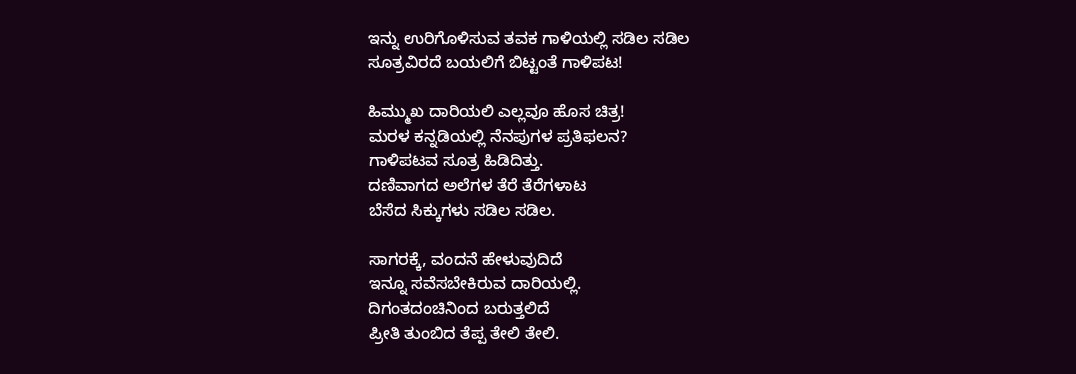ಇನ್ನು ಉರಿಗೊಳಿಸುವ ತವಕ ಗಾಳಿಯಲ್ಲಿ ಸಡಿಲ ಸಡಿಲ
ಸೂತ್ರವಿರದೆ ಬಯಲಿಗೆ ಬಿಟ್ಟಂತೆ ಗಾಳಿಪಟ!

ಹಿಮ್ಮುಖ ದಾರಿಯಲಿ ಎಲ್ಲವೂ ಹೊಸ ಚಿತ್ರ!
ಮರಳ ಕನ್ನಡಿಯಲ್ಲಿ ನೆನಪುಗಳ ಪ್ರತಿಫಲನ?
ಗಾಳಿಪಟವ ಸೂತ್ರ ಹಿಡಿದಿತ್ತು.
ದಣಿವಾಗದ ಅಲೆಗಳ ತೆರೆ ತೆರೆಗಳಾಟ
ಬೆಸೆದ ಸಿಕ್ಕುಗಳು ಸಡಿಲ ಸಡಿಲ.

ಸಾಗರಕ್ಕೆ, ವಂದನೆ ಹೇಳುವುದಿದೆ
ಇನ್ನೂ ಸವೆಸಬೇಕಿರುವ ದಾರಿಯಲ್ಲಿ.
ದಿಗಂತದಂಚಿನಿಂದ ಬರುತ್ತಲಿದೆ
ಪ್ರೀತಿ ತುಂಬಿದ ತೆಪ್ಪ ತೇಲಿ ತೇಲಿ.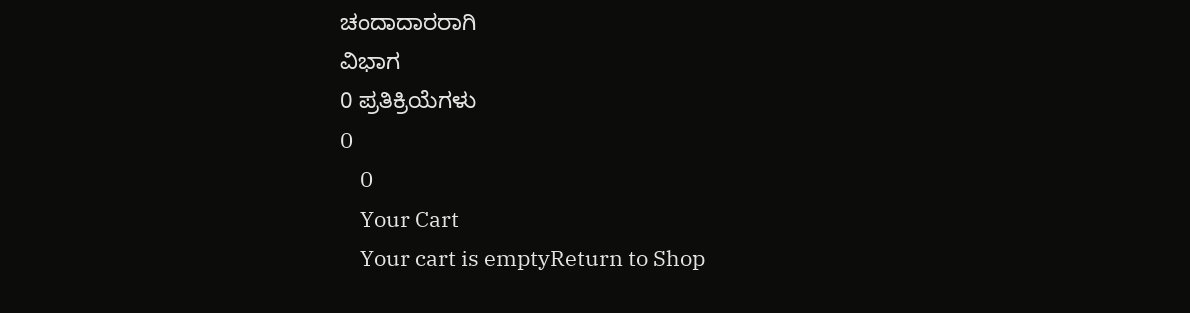ಚಂದಾದಾರರಾಗಿ
ವಿಭಾಗ
0 ಪ್ರತಿಕ್ರಿಯೆಗಳು
0
    0
    Your Cart
    Your cart is emptyReturn to Shop